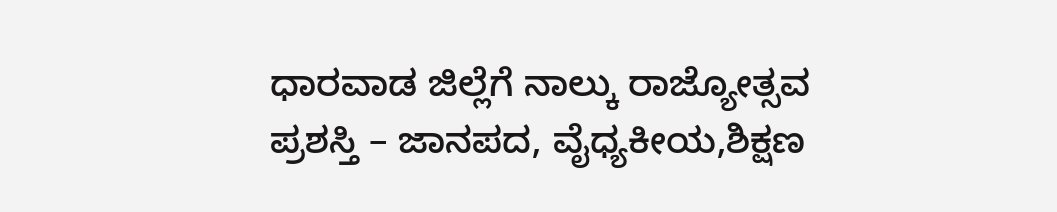ಧಾರವಾಡ ಜಿಲ್ಲೆಗೆ ನಾಲ್ಕು ರಾಜ್ಯೋತ್ಸವ ಪ್ರಶಸ್ತಿ – ಜಾನಪದ, ವೈಧ್ಯಕೀಯ,ಶಿಕ್ಷಣ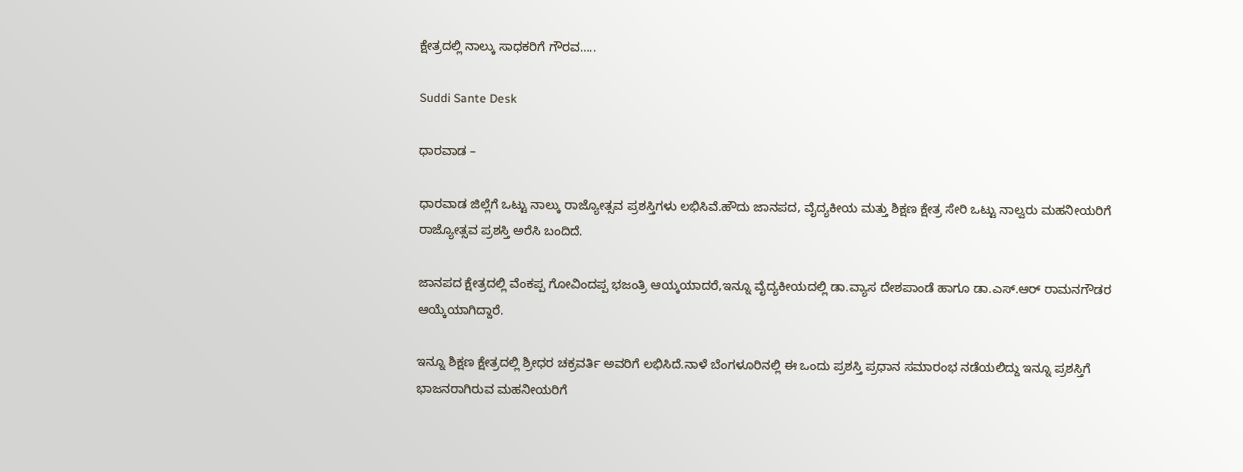ಕ್ಷೇತ್ರದಲ್ಲಿ ನಾಲ್ಕು ಸಾಧಕರಿಗೆ ಗೌರವ…..

Suddi Sante Desk

ಧಾರವಾಡ –

ಧಾರವಾಡ ಜಿಲ್ಲೆಗೆ ಒಟ್ಟು ನಾಲ್ಕು ರಾಜ್ಯೋತ್ಸವ ಪ್ರಶಸ್ತಿಗಳು ಲಭಿಸಿವೆ.ಹೌದು ಜಾನಪದ, ವೈದ್ಯಕೀಯ ಮತ್ತು ಶಿಕ್ಷಣ ಕ್ಷೇತ್ರ ಸೇರಿ ಒಟ್ಟು ನಾಲ್ವರು ಮಹನೀಯರಿಗೆ ರಾಜ್ಯೋತ್ಸವ ಪ್ರಶಸ್ತಿ ಅರೆಸಿ ಬಂದಿದೆ.

ಜಾನಪದ ಕ್ಷೇತ್ರದಲ್ಲಿ ವೆಂಕಪ್ಪ ಗೋವಿಂದಪ್ಪ ಭಜಂತ್ರಿ ಆಯ್ಕಯಾದರೆ,ಇನ್ನೂ ವೈದ್ಯಕೀಯದಲ್ಲಿ ಡಾ.ವ್ಯಾಸ ದೇಶಪಾಂಡೆ ಹಾಗೂ ಡಾ.ಎಸ್.ಆರ್ ರಾಮನಗೌಡರ ಆಯ್ಕೆಯಾಗಿದ್ದಾರೆ.

ಇನ್ನೂ ಶಿಕ್ಷಣ ಕ್ಷೇತ್ರದಲ್ಲಿ ಶ್ರೀಧರ ಚಕ್ರವರ್ತಿ ಅವರಿಗೆ ಲಭಿಸಿದೆ.ನಾಳೆ ಬೆಂಗಳೂರಿನಲ್ಲಿ ಈ ಒಂದು ಪ್ರಶಸ್ತಿ ಪ್ರಧಾನ ಸಮಾರಂಭ ನಡೆಯಲಿದ್ದು ಇನ್ನೂ ಪ್ರಶಸ್ತಿಗೆ ಭಾಜನರಾಗಿರುವ ಮಹನೀಯರಿಗೆ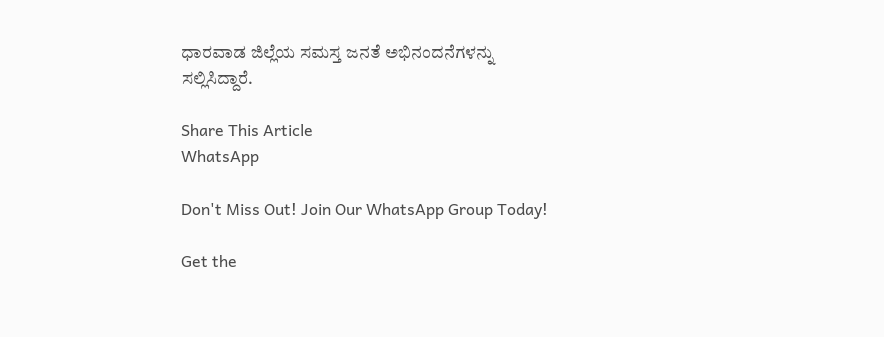ಧಾರವಾಡ ಜಿಲ್ಲೆಯ ಸಮಸ್ತ ಜನತೆ ಅಭಿನಂದನೆಗಳನ್ನು ಸಲ್ಲಿಸಿದ್ದಾರೆ.

Share This Article
WhatsApp

Don't Miss Out! Join Our WhatsApp Group Today!

Get the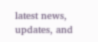latest news, updates, and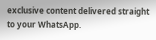exclusive content delivered straight to your WhatsApp.